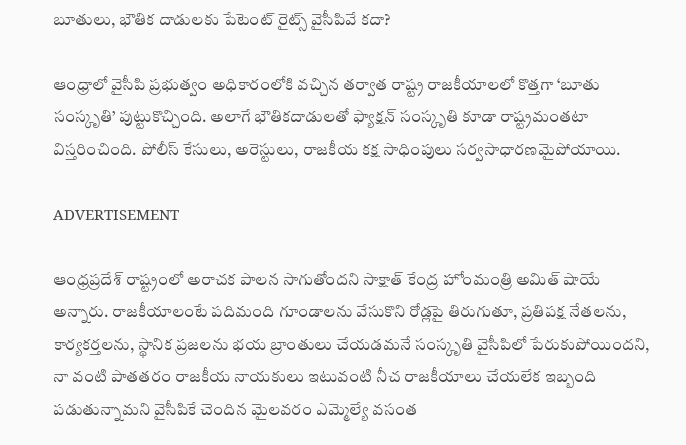బూతులు, భౌతిక దాడులకు పేటెంట్ రైట్స్ వైసీపివే కదా?

ఆంధ్రాలో వైసీపి ప్రభుత్వం అధికారంలోకి వచ్చిన తర్వాత రాష్ట్ర రాజకీయాలలో కొత్తగా ‘బూతు సంస్కృతి’ పుట్టుకొచ్చింది. అలాగే భౌతికదాడులతో ఫ్యాక్షన్ సంస్కృతి కూడా రాష్ట్రమంతటా విస్తరించింది. పోలీస్ కేసులు, అరెస్టులు, రాజకీయ కక్ష సాధింపులు సర్వసాధారణమైపోయాయి.

ADVERTISEMENT

ఆంధ్రప్రదేశ్‌ రాష్ట్రంలో అరాచక పాలన సాగుతోందని సాక్షాత్ కేంద్ర హోంమంత్రి అమిత్ షాయే అన్నారు. రాజకీయాలంటే పదిమంది గూండాలను వేసుకొని రోడ్లపై తిరుగుతూ, ప్రతిపక్ష నేతలను, కార్యకర్తలను, స్థానిక ప్రజలను భయ బ్రాంతులు చేయడమనే సంస్కృతి వైసీపిలో పేరుకుపోయిందని, నా వంటి పాతతరం రాజకీయ నాయకులు ఇటువంటి నీచ రాజకీయాలు చేయలేక ఇబ్బంది పడుతున్నామని వైసీపికే చెందిన మైలవరం ఎమ్మెల్యే వసంత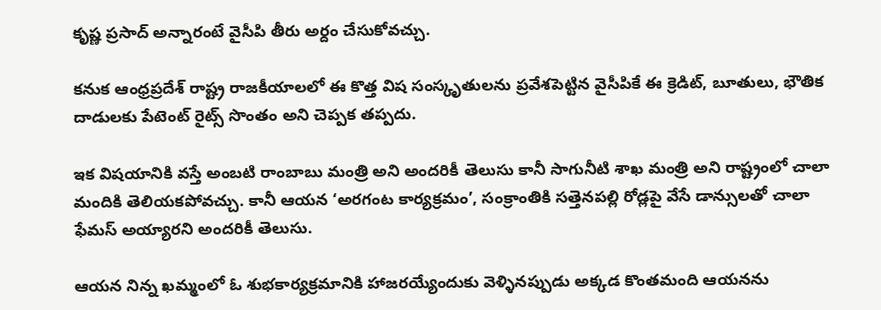కృష్ణ ప్రసాద్ అన్నారంటే వైసీపి తీరు అర్దం చేసుకోవచ్చు.

కనుక ఆంధ్రప్రదేశ్‌ రాష్ట్ర రాజకీయాలలో ఈ కొత్త విష సంస్కృతులను ప్రవేశపెట్టిన వైసీపికే ఈ క్రెడిట్, బూతులు, భౌతిక దాడులకు పేటెంట్ రైట్స్ సొంతం అని చెప్పక తప్పదు.

ఇక విషయానికి వస్తే అంబటి రాంబాబు మంత్రి అని అందరికీ తెలుసు కానీ సాగునీటి శాఖ మంత్రి అని రాష్ట్రంలో చాలా మందికి తెలియకపోవచ్చు. కానీ ఆయన ‘అరగంట కార్యక్రమం’, సంక్రాంతికి సత్తెనపల్లి రోడ్లపై వేసే డాన్సులతో చాలా ఫేమస్ అయ్యారని అందరికీ తెలుసు.

ఆయన నిన్న ఖమ్మంలో ఓ శుభకార్యక్రమానికి హాజరయ్యేందుకు వెళ్ళినప్పుడు అక్కడ కొంతమంది ఆయనను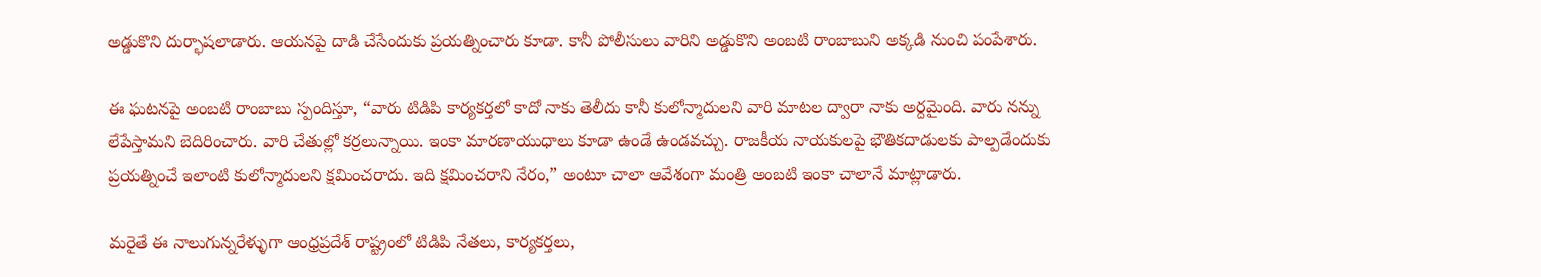అడ్డుకొని దుర్భాషలాడారు. ఆయనపై దాడి చేసేందుకు ప్రయత్నించారు కూడా. కానీ పోలీసులు వారిని అడ్డుకొని అంబటి రాంబాబుని అక్కడి నుంచి పంపేశారు.

ఈ ఘటనపై అంబటి రాంబాబు స్పందిస్తూ, “వారు టిడిపి కార్యకర్తలో కాదో నాకు తెలీదు కానీ కులోన్మాదులని వారి మాటల ద్వారా నాకు అర్దమైంది. వారు నన్ను లేపేస్తామని బెదిరించారు. వారి చేతుల్లో కర్రలున్నాయి. ఇంకా మారణాయుధాలు కూడా ఉండే ఉండవచ్చు. రాజకీయ నాయకులపై భౌతికదాడులకు పాల్పడేందుకు ప్రయత్నించే ఇలాంటి కులోన్మాదులని క్షమించరాదు. ఇది క్షమించరాని నేరం,” అంటూ చాలా ఆవేశంగా మంత్రి అంబటి ఇంకా చాలానే మాట్లాడారు.

మరైతే ఈ నాలుగున్నరేళ్ళుగా ఆంధ్రప్రదేశ్‌ రాష్ట్రంలో టిడిపి నేతలు, కార్యకర్తలు,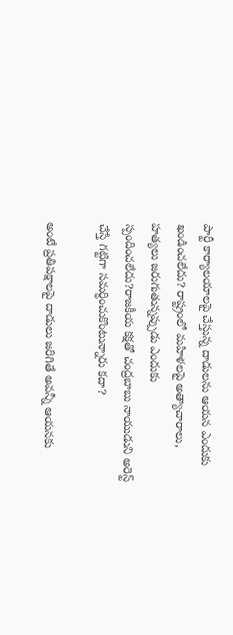పార్టీ కార్యాలయాలపై చేస్తున్న దాడులను ఆయన ఎందుకు ఖండించలేదు? రాష్ట్రంలో మహిళలపై అత్యాచారాలు, హత్యలు జరుగుతున్నప్పుడు ఎందుకు స్పందించలేదు?రాజకీయ కక్షతో చంద్రబాబు నాయుడుని అరెస్ట్ చేస్తే గట్టిగా సమర్ధించుకొంటున్నారు కదా?

అంటే ప్రతిపక్షాలపై దాడులు జరిగితే అవన్నీ ఆయనకు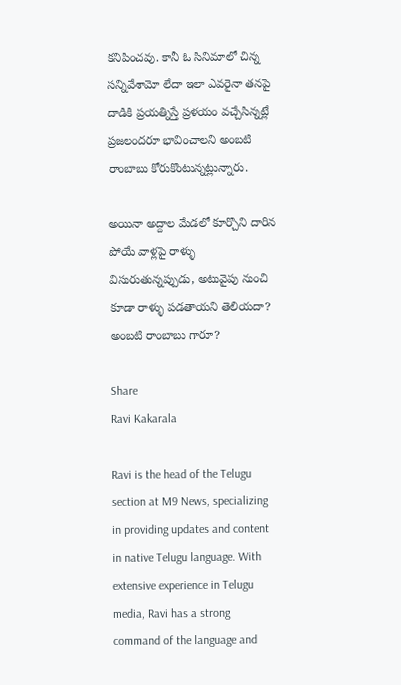కనిపించవు. కానీ ఓ సినిమాలో చిన్న సన్నివేశామో లేదా ఇలా ఎవరైనా తనపై దాడికి ప్రయత్నిస్తే ప్రళయం వచ్చేసిన్నట్లే ప్రజలందరూ భావించాలని అంబటి రాంబాబు కోరుకొంటున్నట్లున్నారు.

అయినా అద్దాల మేడలో కూర్చొని దారిన పోయే వాళ్లపై రాళ్ళు విసురుతున్నప్పుడు, అటువైపు నుంచి కూడా రాళ్ళు పడతాయని తెలియదా? అంబటి రాంబాబు గారూ?

Share
Ravi Kakarala

Ravi is the head of the Telugu section at M9 News, specializing in providing updates and content in native Telugu language. With extensive experience in Telugu media, Ravi has a strong command of the language and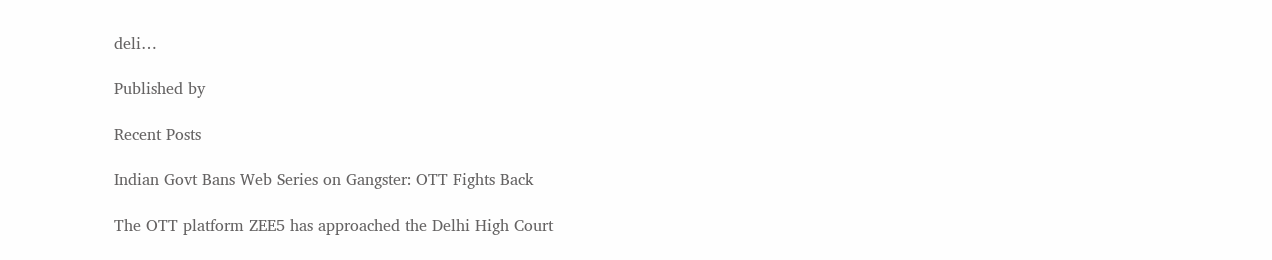deli…

Published by

Recent Posts

Indian Govt Bans Web Series on Gangster: OTT Fights Back

The OTT platform ZEE5 has approached the Delhi High Court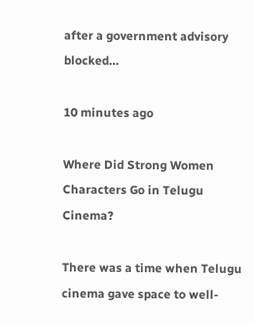after a government advisory blocked…

10 minutes ago

Where Did Strong Women Characters Go in Telugu Cinema?

There was a time when Telugu cinema gave space to well-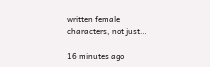written female characters, not just…

16 minutes ago